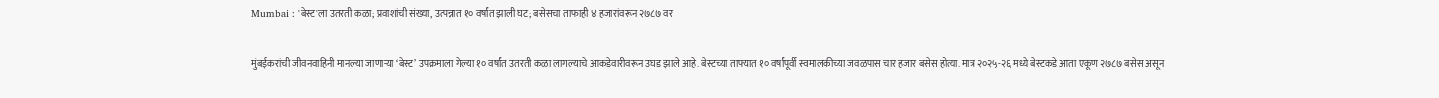Mumbai : 'बेस्ट'ला उतरती कळा; प्रवाशांची संख्या, उत्पन्नात १० वर्षांत झाली घट; बसेसचा ताफाही ४ हजारांवरून २७८७ वर

मुंबईकरांची जीवनवाहिनी मानल्या जाणाऱ्या ‘बेस्ट’ उपक्रमाला गेल्या १० वर्षांत उतरती कळा लागल्याचे आकडेवारीवरून उघड झाले आहे. बेस्टच्या ताफ्यात १० वर्षांपूर्वी स्वमालकीच्या जवळपास चार हजार बसेस होत्या. मात्र २०२५-२६ मध्ये बेस्टकडे आता एकूण २७८७ बसेस असून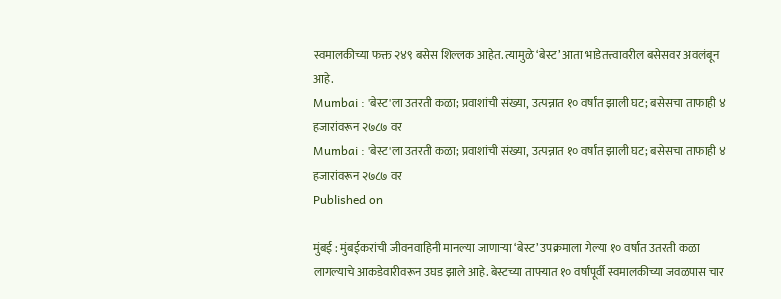स्वमालकीच्या फक्त २४९ बसेस शिल्लक आहेत. त्यामुळे ‘बेस्ट’ आता भाडेतत्त्वावरील बसेसवर अवलंबून आहे.
Mumbai : 'बेस्ट'ला उतरती कळा; प्रवाशांची संख्या, उत्पन्नात १० वर्षांत झाली घट; बसेसचा ताफाही ४ हजारांवरून २७८७ वर
Mumbai : 'बेस्ट'ला उतरती कळा; प्रवाशांची संख्या, उत्पन्नात १० वर्षांत झाली घट; बसेसचा ताफाही ४ हजारांवरून २७८७ वर
Published on

मुंबई : मुंबईकरांची जीवनवाहिनी मानल्या जाणाऱ्या ‘बेस्ट’ उपक्रमाला गेल्या १० वर्षांत उतरती कळा लागल्याचे आकडेवारीवरून उघड झाले आहे. बेस्टच्या ताफ्यात १० वर्षांपूर्वी स्वमालकीच्या जवळपास चार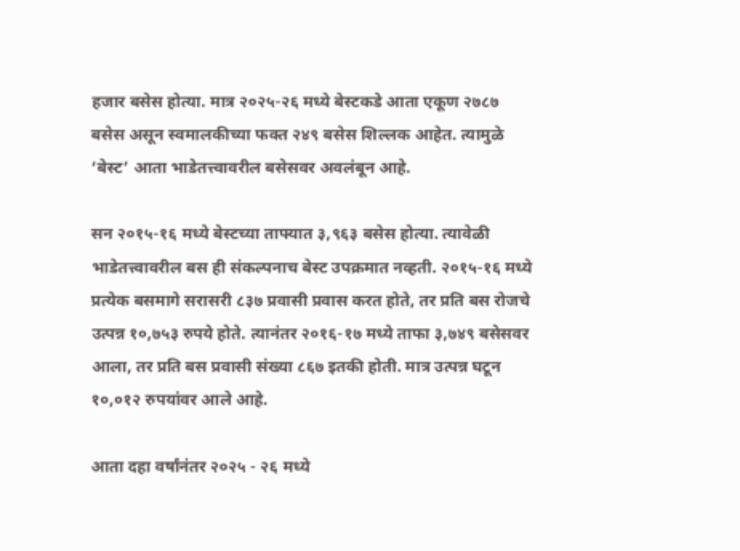हजार बसेस होत्या. मात्र २०२५-२६ मध्ये बेस्टकडे आता एकूण २७८७ बसेस असून स्वमालकीच्या फक्त २४९ बसेस शिल्लक आहेत. त्यामुळे ‘बेस्ट’ आता भाडेतत्त्वावरील बसेसवर अवलंबून आहे.

सन २०१५-१६ मध्ये बेस्टच्या ताफ्यात ३,९६३ बसेस होत्या. त्यावेळी भाडेतत्त्वावरील बस ही संकल्पनाच बेस्ट उपक्रमात नव्हती. २०१५-१६ मध्ये प्रत्येक बसमागे सरासरी ८३७ प्रवासी प्रवास करत होते, तर प्रति बस रोजचे उत्पन्न १०,७५३ रुपये होते. त्यानंतर २०१६-१७ मध्ये ताफा ३,७४९ बसेसवर आला, तर प्रति बस प्रवासी संख्या ८६७ इतकी होती. मात्र उत्पन्न घटून १०,०१२ रुपयांवर आले आहे.

आता दहा वर्षांनंतर २०२५ - २६ मध्ये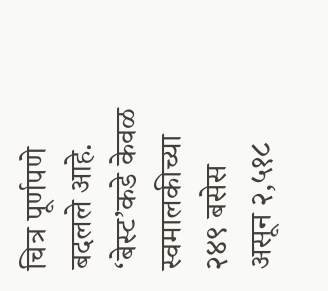चित्र पूर्णपणे बदलले आहे. ‘बेस्ट’कडे केवळ स्वमालकीच्या २४९ बसेस असून २,५१८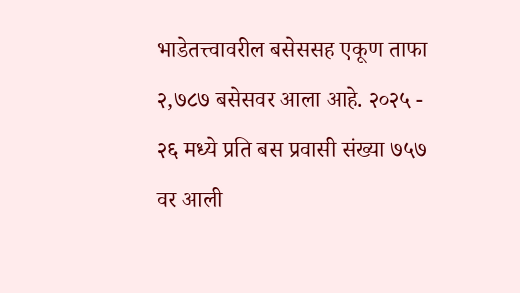भाडेतत्त्वावरील बसेससह एकूण ताफा २,७८७ बसेसवर आला आहे. २०२५ - २६ मध्ये प्रति बस प्रवासी संख्या ७५७ वर आली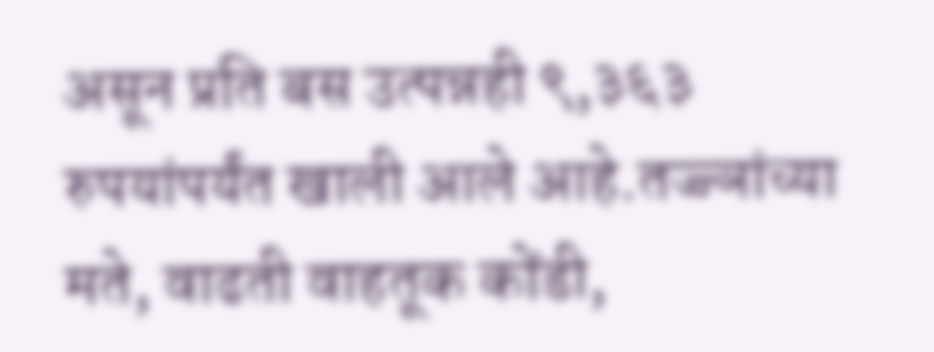असून प्रति बस उत्पन्नही ९,३६३ रुपयांपर्यंत खाली आले आहे.तज्ज्ञांच्या मते, वाढती वाहतूक कोंडी,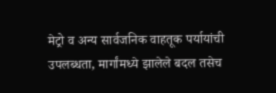मेट्रो व अन्य सार्वजनिक वाहतूक पर्यायांची उपलब्धता, मार्गांमध्ये झालेले बदल तसेच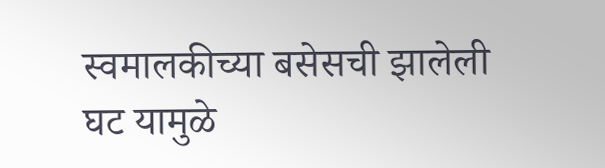स्वमालकीच्या बसेसची झालेली घट यामुळे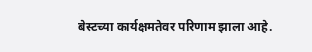बेस्टच्या कार्यक्षमतेवर परिणाम झाला आहे.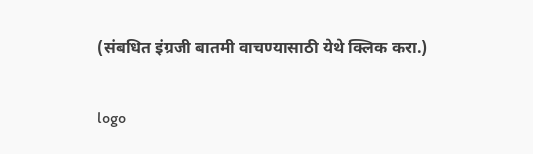(संबधित इंग्रजी बातमी वाचण्यासाठी येथे क्लिक करा.)

logo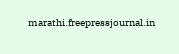marathi.freepressjournal.in